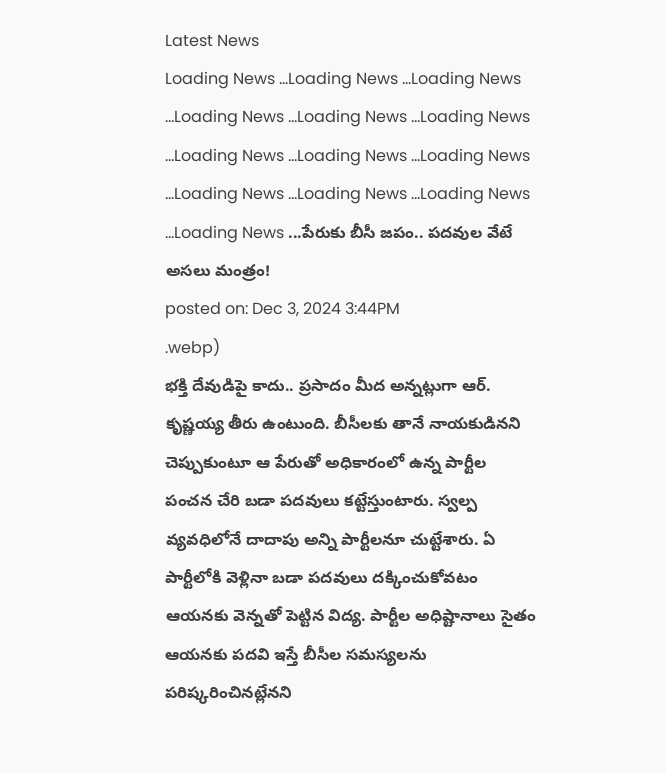Latest News
Loading News ...Loading News ...Loading News ...Loading News ...Loading News ...Loading News ...Loading News ...Loading News ...Loading News ...Loading News ...Loading News ...Loading News ...Loading News ...పేరుకు బీసీ జపం.. పదవుల వేటే అసలు మంత్రం!
posted on: Dec 3, 2024 3:44PM
.webp)
భక్తి దేవుడిపై కాదు.. ప్రసాదం మీద అన్నట్లుగా ఆర్. కృష్ణయ్య తీరు ఉంటుంది. బీసీలకు తానే నాయకుడినని చెప్పుకుంటూ ఆ పేరుతో అధికారంలో ఉన్న పార్టీల పంచన చేరి బడా పదవులు కట్టేస్తుంటారు. స్వల్ప వ్యవధిలోనే దాదాపు అన్ని పార్టీలనూ చుట్టేశారు. ఏ పార్టీలోకి వెళ్లినా బడా పదవులు దక్కించుకోవటం ఆయనకు వెన్నతో పెట్టిన విద్య. పార్టీల అధిష్టానాలు సైతం ఆయనకు పదవి ఇస్తే బీసీల సమస్యలను పరిష్కరించినట్లేనని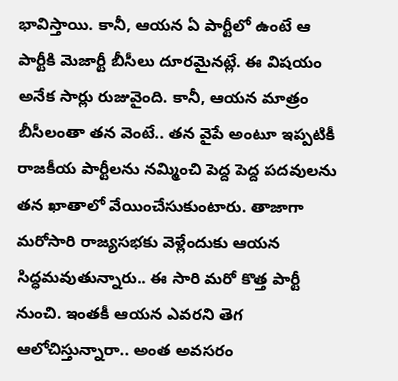భావిస్తాయి. కానీ, ఆయన ఏ పార్టీలో ఉంటే ఆ పార్టీకి మెజార్టీ బీసీలు దూరమైనట్లే. ఈ విషయం అనేక సార్లు రుజువైంది. కానీ, ఆయన మాత్రం బీసీలంతా తన వెంటే.. తన వైపే అంటూ ఇప్పటికీ రాజకీయ పార్టీలను నమ్మించి పెద్ద పెద్ద పదవులను తన ఖాతాలో వేయించేసుకుంటారు. తాజాగా మరోసారి రాజ్యసభకు వెళ్లేందుకు ఆయన సిద్ధమవుతున్నారు.. ఈ సారి మరో కొత్త పార్టీ నుంచి. ఇంతకీ ఆయన ఎవరని తెగ ఆలోచిస్తున్నారా.. అంత అవసరం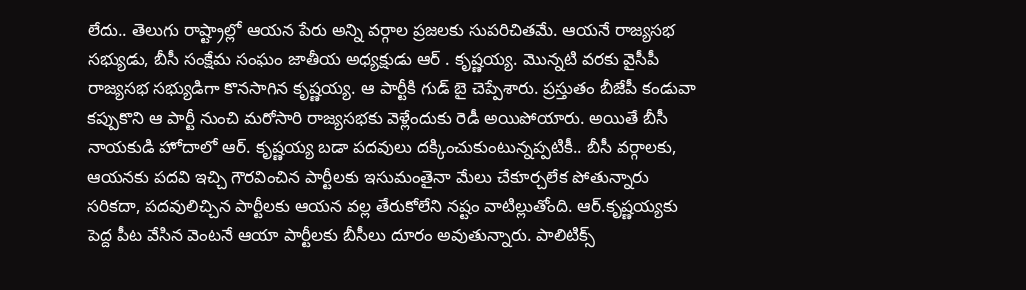లేదు.. తెలుగు రాష్ట్రాల్లో ఆయన పేరు అన్ని వర్గాల ప్రజలకు సుపరిచితమే. ఆయనే రాజ్యసభ సభ్యుడు, బీసీ సంక్షేమ సంఘం జాతీయ అధ్యక్షుడు ఆర్ . కృష్ణయ్య. మొన్నటి వరకు వైసీపీ రాజ్యసభ సభ్యుడిగా కొనసాగిన కృష్ణయ్య. ఆ పార్టీకి గుడ్ బై చెప్పేశారు. ప్రస్తుతం బీజేపీ కండువా కప్పుకొని ఆ పార్టీ నుంచి మరోసారి రాజ్యసభకు వెళ్లేందుకు రెడీ అయిపోయారు. అయితే బీసీ నాయకుడి హోదాలో ఆర్. కృష్ణయ్య బడా పదవులు దక్కించుకుంటున్నప్పటికీ.. బీసీ వర్గాలకు, ఆయనకు పదవి ఇచ్చి గౌరవించిన పార్టీలకు ఇసుమంతైనా మేలు చేకూర్చలేక పోతున్నారు సరికదా, పదవులిచ్చిన పార్టీలకు ఆయన వల్ల తేరుకోలేని నష్టం వాటిల్లుతోంది. ఆర్.కృష్ణయ్యకు పెద్ద పీట వేసిన వెంటనే ఆయా పార్టీలకు బీసీలు దూరం అవుతున్నారు. పాలిటిక్స్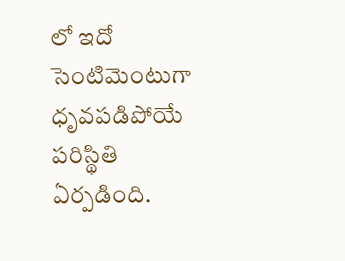లో ఇదో సెంటిమెంటుగా ధృవపడిపోయే పరిస్థితి ఏర్పడింది.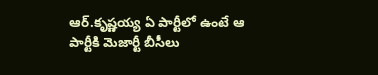ఆర్.కృష్ణయ్య ఏ పార్టీలో ఉంటే ఆ పార్టీకి మెజార్టీ బీసీలు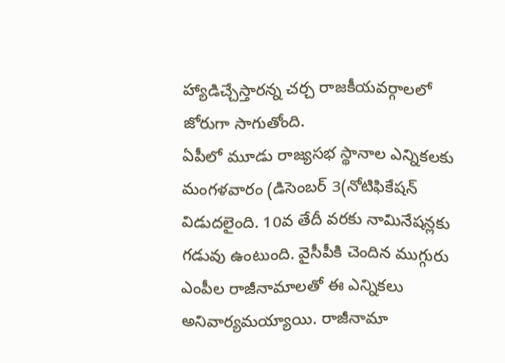హ్యాడిచ్చేస్తారన్న చర్చ రాజకీయవర్గాలలో జోరుగా సాగుతోంది.
ఏపీలో మూడు రాజ్యసభ స్థానాల ఎన్నికలకు మంగళవారం (డిసెంబర్ 3(నోటిఫికేషన్ విడుదలైంది. 10వ తేదీ వరకు నామినేషన్లకు గడువు ఉంటుంది. వైసీపీకి చెందిన ముగ్గురు ఎంపీల రాజీనామాలతో ఈ ఎన్నికలు అనివార్యమయ్యాయి. రాజీనామా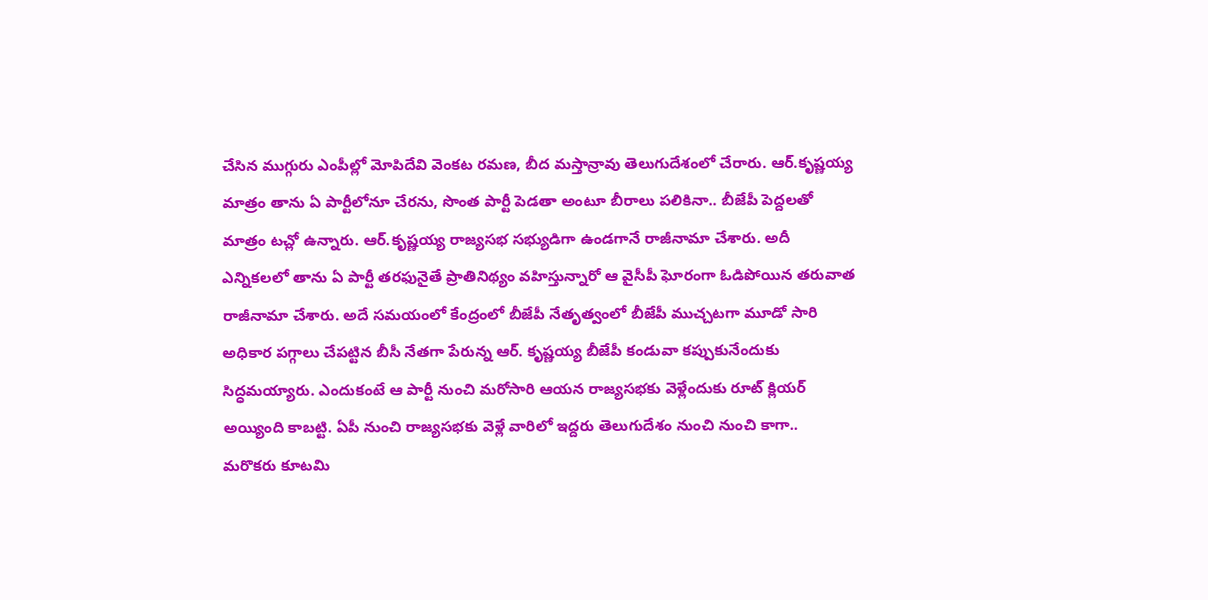చేసిన ముగ్గురు ఎంపీల్లో మోపిదేవి వెంకట రమణ, బీద మస్తాన్రావు తెలుగుదేశంలో చేరారు. ఆర్.కృష్ణయ్య మాత్రం తాను ఏ పార్టీలోనూ చేరను, సొంత పార్టీ పెడతా అంటూ బీరాలు పలికినా.. బీజేపీ పెద్దలతో మాత్రం టచ్లో ఉన్నారు. ఆర్.కృష్ణయ్య రాజ్యసభ సభ్యుడిగా ఉండగానే రాజీనామా చేశారు. అదీ ఎన్నికలలో తాను ఏ పార్టీ తరఫునైతే ప్రాతినిథ్యం వహిస్తున్నారో ఆ వైసీపీ ఘోరంగా ఓడిపోయిన తరువాత రాజీనామా చేశారు. అదే సమయంలో కేంద్రంలో బీజేపీ నేతృత్వంలో బీజేపీ ముచ్చటగా మూడో సారి అధికార పగ్గాలు చేపట్టిన బీసీ నేతగా పేరున్న ఆర్. కృష్ణయ్య బీజేపీ కండువా కప్పుకునేందుకు సిద్ధమయ్యారు. ఎందుకంటే ఆ పార్టీ నుంచి మరోసారి ఆయన రాజ్యసభకు వెళ్లేందుకు రూట్ క్లియర్ అయ్యింది కాబట్టి. ఏపీ నుంచి రాజ్యసభకు వెళ్లే వారిలో ఇద్దరు తెలుగుదేశం నుంచి నుంచి కాగా.. మరొకరు కూటమి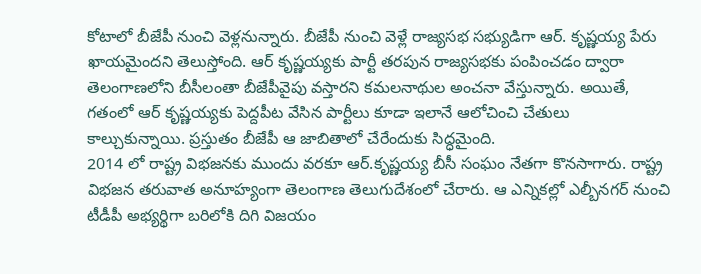కోటాలో బీజేపీ నుంచి వెళ్లనున్నారు. బీజేపీ నుంచి వెళ్లే రాజ్యసభ సభ్యుడిగా ఆర్. కృష్ణయ్య పేరు ఖాయమైందని తెలుస్తోంది. ఆర్ కృష్ణయ్యకు పార్టీ తరపున రాజ్యసభకు పంపించడం ద్వారా తెలంగాణలోని బీసీలంతా బీజేపీవైపు వస్తారని కమలనాథుల అంచనా వేస్తున్నారు. అయితే, గతంలో ఆర్ కృష్ణయ్యకు పెద్దపీట వేసిన పార్టీలు కూడా ఇలానే ఆలోచించి చేతులు కాల్చుకున్నాయి. ప్రస్తుతం బీజేపీ ఆ జాబితాలో చేరేందుకు సిద్ధమైంది.
2014 లో రాష్ట్ర విభజనకు ముందు వరకూ ఆర్.కృష్ణయ్య బీసీ సంఘం నేతగా కొనసాగారు. రాష్ట్ర విభజన తరువాత అనూహ్యంగా తెలంగాణ తెలుగుదేశంలో చేరారు. ఆ ఎన్నికల్లో ఎల్బీనగర్ నుంచి టీడీపీ అభ్యర్థిగా బరిలోకి దిగి విజయం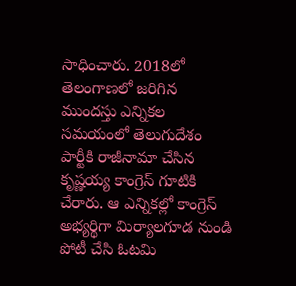సాధించారు. 2018లో తెలంగాణలో జరిగిన ముందస్తు ఎన్నికల సమయంలో తెలుగుదేశం పార్టీకి రాజీనామా చేసిన కృష్ణయ్య కాంగ్రెస్ గూటికి చేరారు. ఆ ఎన్నికల్లో కాంగ్రెస్ అభ్యర్థిగా మిర్యాలగూడ నుండి పోటీ చేసి ఓటమి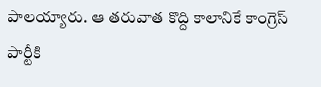పాలయ్యారు. ఆ తరువాత కొద్ది కాలానికే కాంగ్రెస్ పార్టీకి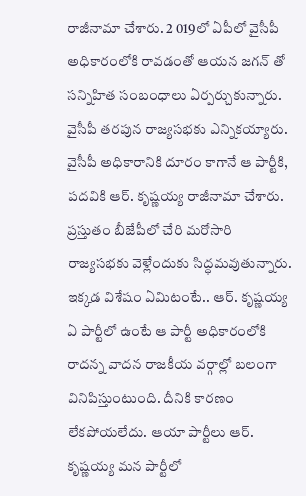రాజీనామా చేశారు. 2 019లో ఏపీలో వైసీపీ అధికారంలోకి రావడంతో ఆయన జగన్ తో సన్నిహిత సంబంధాలు ఏర్పర్చుకున్నారు. వైసీపీ తరపున రాజ్యసభకు ఎన్నికయ్యారు. వైసీపీ అధికారానికి దూరం కాగానే ఆ పార్టీకి, పదవికి ఆర్. కృష్ణయ్య రాజీనామా చేశారు. ప్రస్తుతం బీజేపీలో చేరి మరోసారి రాజ్యసభకు వెళ్లేందుకు సిద్ధమవుతున్నారు. ఇక్కడ విశేషం ఏమిటంటే.. ఆర్. కృష్ణయ్య ఏ పార్టీలో ఉంటే ఆ పార్టీ అధికారంలోకి రాదన్న వాదన రాజకీయ వర్గాల్లో బలంగా వినిపిస్తుంటుంది. దీనికి కారణం లేకపోయలేదు. ఆయా పార్టీలు ఆర్. కృష్ణయ్య మన పార్టీలో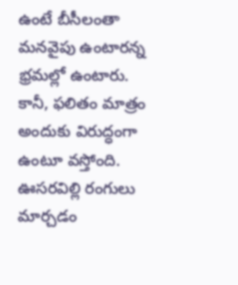ఉంటే బీసీలంతా మనవైపు ఉంటారన్న భ్రమల్లో ఉంటారు. కానీ, ఫలితం మాత్రం అందుకు విరుద్ధంగా ఉంటూ వస్తోంది. ఊసరవిల్లి రంగులు మార్చడం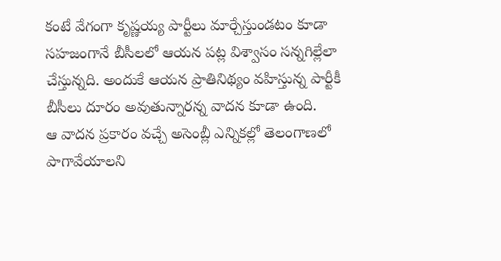కంటే వేగంగా కృష్ణయ్య పార్టీలు మార్చేస్తుండటం కూడా సహజంగానే బీసీలలో ఆయన పట్ల విశ్వాసం సన్నగిల్లేలా చేస్తున్నది. అందుకే ఆయన ప్రాతినిథ్యం వహిస్తున్న పార్టీకీ బీసీలు దూరం అవుతున్నారన్న వాదన కూడా ఉంది.
ఆ వాదన ప్రకారం వచ్చే అసెంబ్లీ ఎన్నికల్లో తెలంగాణలో పాగావేయాలని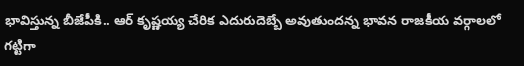భావిస్తున్న బీజేపీకి.. ఆర్ కృష్ణయ్య చేరిక ఎదురుదెబ్బే అవుతుందన్న భావన రాజకీయ వర్గాలలో గట్టిగా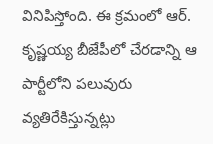వినిపిస్తోంది. ఈ క్రమంలో ఆర్. కృష్ణయ్య బీజేపీలో చేరడాన్ని ఆ పార్టీలోని పలువురు వ్యతిరేకిస్తున్నట్లు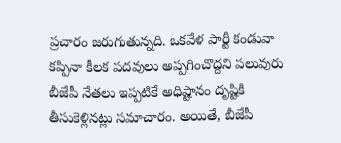ప్రచారం జరుగుతున్నది. ఒకవేళ పార్టీ కండువా కప్పినా కీలక పదవులు అప్పగించొద్దని పలువురు బీజేపీ నేతలు ఇప్పటికే అధిష్టానం దృష్టికి తీసుకెళ్లినట్లు సమాచారం. అయితే, బీజేపీ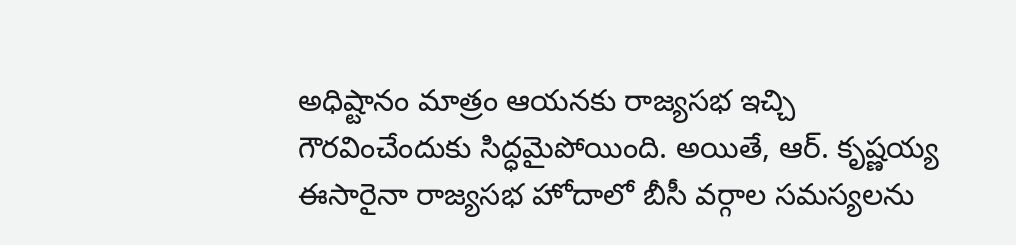అధిష్టానం మాత్రం ఆయనకు రాజ్యసభ ఇచ్చి గౌరవించేందుకు సిద్ధమైపోయింది. అయితే, ఆర్. కృష్ణయ్య ఈసారైనా రాజ్యసభ హోదాలో బీసీ వర్గాల సమస్యలను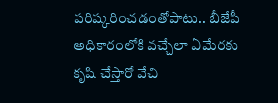పరిష్కరించడంతోపాటు.. బీజేపీ అధికారంలోకి వచ్చేలా ఏమేరకు కృషి చేస్తారో వేచి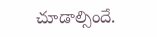చూడాల్సిందే.